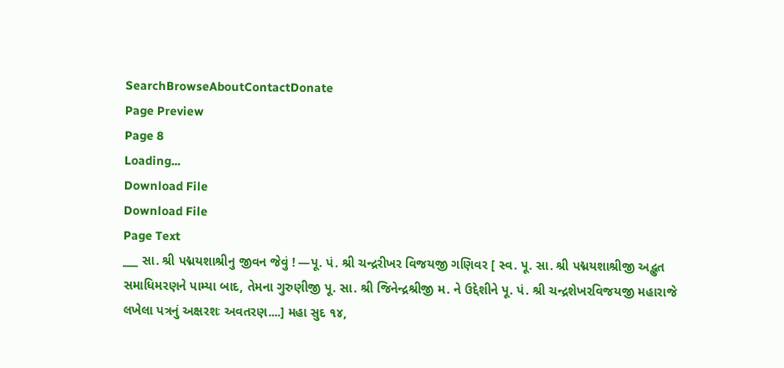SearchBrowseAboutContactDonate
Page Preview
Page 8
Loading...
Download File
Download File
Page Text
___ સા. શ્રી પદ્મયશાશ્રીનુ જીવન જેવું ! —પૂ. પં. શ્રી ચન્દ્રરીખર વિજયજી ગણિવર [ સ્વ. પૂ. સા. શ્રી પદ્મયશાશ્રીજી અદ્ભુત સમાધિમરણને પામ્યા બાદ, તેમના ગુરુણીજી પૂ. સા. શ્રી જિનેન્દ્રશ્રીજી મ. ને ઉદ્દેશીને પૂ. પં. શ્રી ચન્દ્રશેખરવિજયજી મહારાજે લખેલા પત્રનું અક્ષરશઃ અવતરણ....] મહા સુદ ૧૪,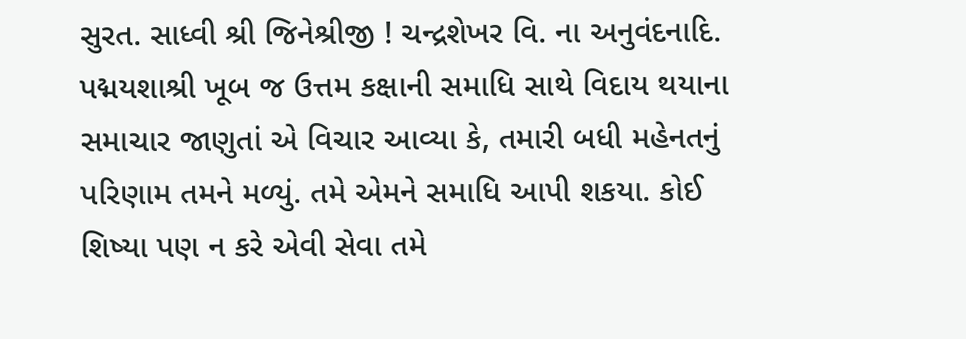સુરત. સાધ્વી શ્રી જિનેશ્રીજી ! ચન્દ્રશેખર વિ. ના અનુવંદનાદિ. પદ્મયશાશ્રી ખૂબ જ ઉત્તમ કક્ષાની સમાધિ સાથે વિદાય થયાના સમાચાર જાણુતાં એ વિચાર આવ્યા કે, તમારી બધી મહેનતનું પરિણામ તમને મળ્યું. તમે એમને સમાધિ આપી શકયા. કોઈ શિષ્યા પણ ન કરે એવી સેવા તમે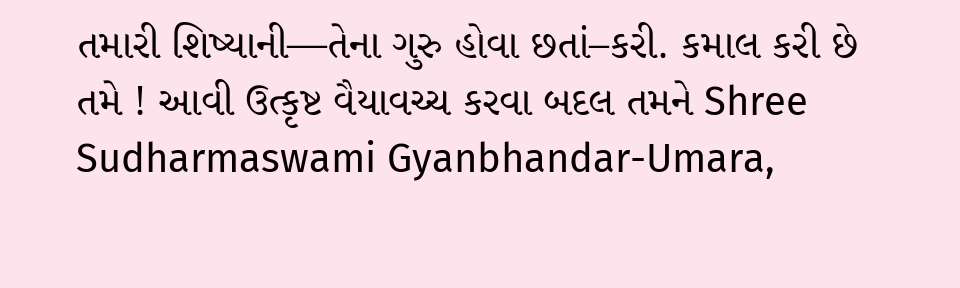તમારી શિષ્યાની—તેના ગુરુ હોવા છતાં–કરી. કમાલ કરી છે તમે ! આવી ઉત્કૃષ્ટ વૈયાવચ્ચ કરવા બદલ તમને Shree Sudharmaswami Gyanbhandar-Umara,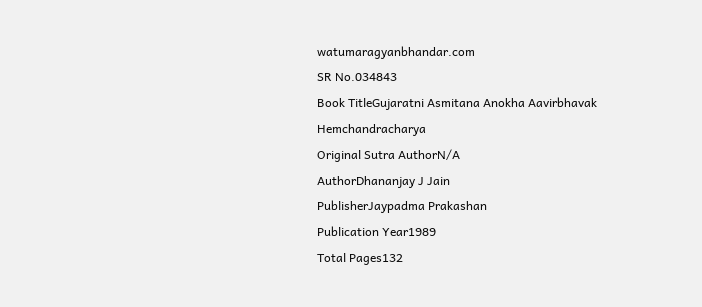watumaragyanbhandar.com
SR No.034843
Book TitleGujaratni Asmitana Anokha Aavirbhavak Hemchandracharya
Original Sutra AuthorN/A
AuthorDhananjay J Jain
PublisherJaypadma Prakashan
Publication Year1989
Total Pages132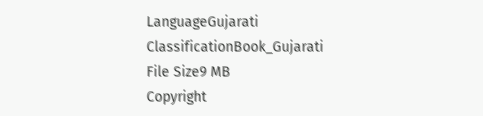LanguageGujarati
ClassificationBook_Gujarati
File Size9 MB
Copyright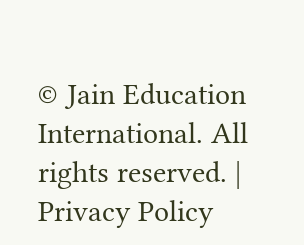© Jain Education International. All rights reserved. | Privacy Policy